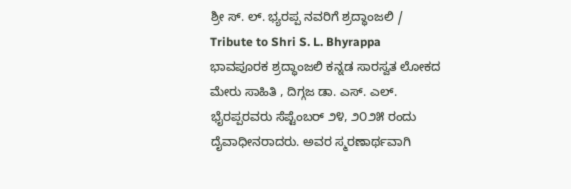ಶ್ರೀ ಸ್. ಲ್. ಭ್ಯರಪ್ಪ ನವರಿಗೆ ಶ್ರದ್ಧಾಂಜಲಿ / Tribute to Shri S. L. Bhyrappa
ಭಾವಪೂರಕ ಶ್ರದ್ಧಾಂಜಲಿ ಕನ್ನಡ ಸಾರಸ್ವತ ಲೋಕದ ಮೇರು ಸಾಹಿತಿ , ದಿಗ್ಗಜ ಡಾ. ಎಸ್. ಎಲ್. ಭೈರಪ್ಪರವರು ಸೆಪ್ಟೆಂಬರ್ ೨೪, ೨೦೨೫ ರಂದು ದೈವಾಧೀನರಾದರು. ಅವರ ಸ್ಮರಣಾರ್ಥವಾಗಿ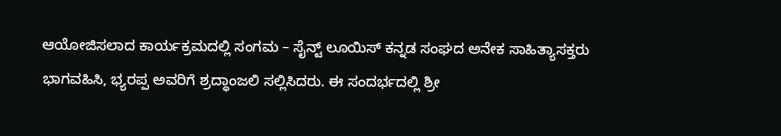ಆಯೋಜಿಸಲಾದ ಕಾರ್ಯಕ್ರಮದಲ್ಲಿ ಸಂಗಮ – ಸೈನ್ಟ್ ಲೂಯಿಸ್ ಕನ್ನಡ ಸಂಘದ ಅನೇಕ ಸಾಹಿತ್ಯಾಸಕ್ತರು ಭಾಗವಹಿಸಿ, ಭ್ಯರಪ್ಪ ಅವರಿಗೆ ಶ್ರದ್ಧಾಂಜಲಿ ಸಲ್ಲಿಸಿದರು. ಈ ಸಂದರ್ಭದಲ್ಲಿ ಶ್ರೀ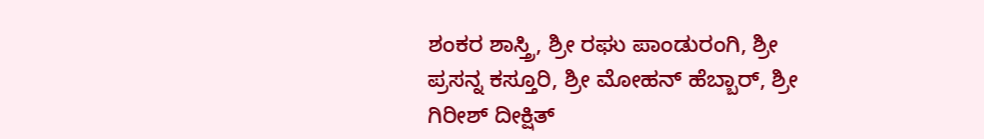ಶಂಕರ ಶಾಸ್ತ್ರಿ, ಶ್ರೀ ರಘು ಪಾಂಡುರಂಗಿ, ಶ್ರೀ ಪ್ರಸನ್ನ ಕಸ್ತೂರಿ, ಶ್ರೀ ಮೋಹನ್ ಹೆಬ್ಬಾರ್, ಶ್ರೀ ಗಿರೀಶ್ ದೀಕ್ಷಿತ್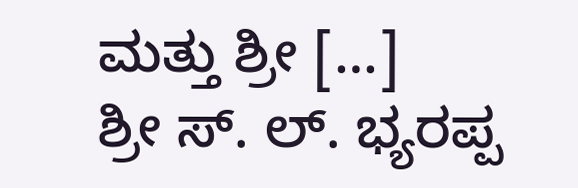ಮತ್ತು ಶ್ರೀ […]
ಶ್ರೀ ಸ್. ಲ್. ಭ್ಯರಪ್ಪ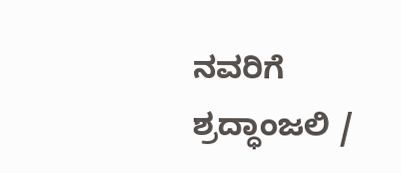ನವರಿಗೆ ಶ್ರದ್ಧಾಂಜಲಿ /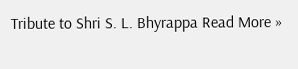Tribute to Shri S. L. Bhyrappa Read More »